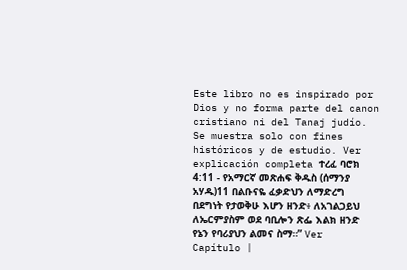Este libro no es inspirado por Dios y no forma parte del canon cristiano ni del Tanaj judío. Se muestra solo con fines históricos y de estudio. Ver explicación completa ተረፈ ባሮክ 4:11 - የአማርኛ መጽሐፍ ቅዱስ (ሰማንያ አሃዱ)11 በልቡናዬ ፈቃድህን ለማድረግ በደግነት የታወቅሁ እሆን ዘንድ፥ ለአገልጋይህ ለኤርምያስም ወደ ባቢሎን ጽፌ እልክ ዘንድ የኔን የባሪያህን ልመና ስማ።” Ver Capítulo |